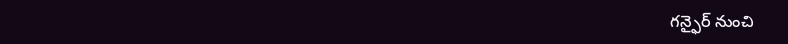గన్ఫైర్ నుంచి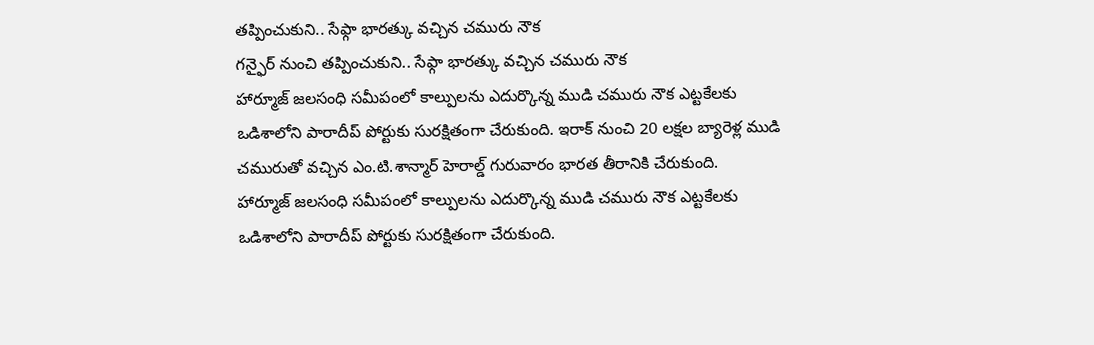తప్పించుకుని.. సేఫ్గా భారత్కు వచ్చిన చమురు నౌక
గన్ఫైర్ నుంచి తప్పించుకుని.. సేఫ్గా భారత్కు వచ్చిన చమురు నౌక
హార్మూజ్ జలసంధి సమీపంలో కాల్పులను ఎదుర్కొన్న ముడి చమురు నౌక ఎట్టకేలకు ఒడిశాలోని పారాదీప్ పోర్టుకు సురక్షితంగా చేరుకుంది. ఇరాక్ నుంచి 20 లక్షల బ్యారెళ్ల ముడి చమురుతో వచ్చిన ఎం.టి.శాన్మార్ హెరాల్డ్ గురువారం భారత తీరానికి చేరుకుంది.
హార్మూజ్ జలసంధి సమీపంలో కాల్పులను ఎదుర్కొన్న ముడి చమురు నౌక ఎట్టకేలకు ఒడిశాలోని పారాదీప్ పోర్టుకు సురక్షితంగా చేరుకుంది.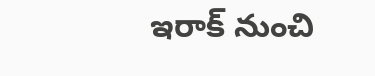ఇరాక్ నుంచి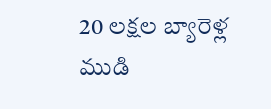20 లక్షల బ్యారెళ్ల ముడి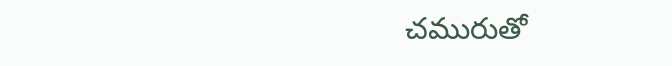చమురుతో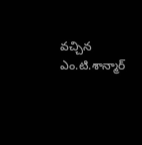వచ్చిన ఎం.టి.శాన్మార్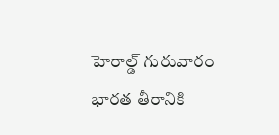హెరాల్డ్ గురువారం భారత తీరానికి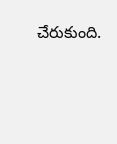చేరుకుంది.